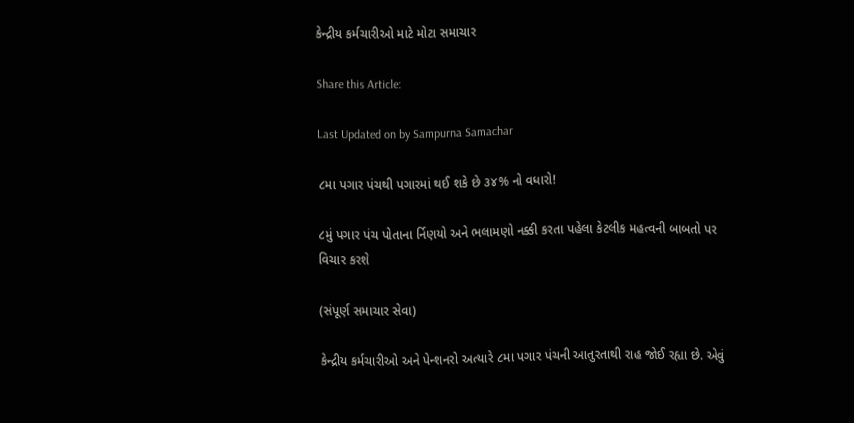કેન્દ્રીય કર્મચારીઓ માટે મોટા સમાચાર

Share this Article:

Last Updated on by Sampurna Samachar

૮મા પગાર પંચથી પગારમાં થઈ શકે છે ૩૪% નો વધારો!

૮મું પગાર પંચ પોતાના ર્નિણયો અને ભલામણો નક્કી કરતા પહેલા કેટલીક મહત્વની બાબતો પર વિચાર કરશે

(સંપૂર્ણ સમાચાર સેવા)

કેન્દ્રીય કર્મચારીઓ અને પેન્શનરો અત્યારે ૮મા પગાર પંચની આતુરતાથી રાહ જોઈ રહ્યા છે. એવું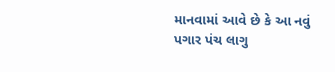માનવામાં આવે છે કે આ નવું પગાર પંચ લાગુ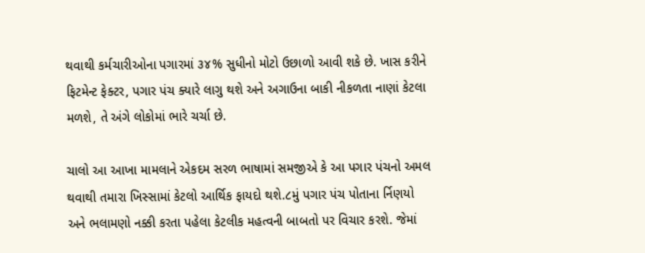થવાથી કર્મચારીઓના પગારમાં ૩૪% સુધીનો મોટો ઉછાળો આવી શકે છે. ખાસ કરીને ફિટમેન્ટ ફેક્ટર, પગાર પંચ ક્યારે લાગુ થશે અને અગાઉના બાકી નીકળતા નાણાં કેટલા મળશે, તે અંગે લોકોમાં ભારે ચર્ચા છે.

ચાલો આ આખા મામલાને એકદમ સરળ ભાષામાં સમજીએ કે આ પગાર પંચનો અમલ થવાથી તમારા ખિસ્સામાં કેટલો આર્થિક ફાયદો થશે.૮મું પગાર પંચ પોતાના ર્નિણયો અને ભલામણો નક્કી કરતા પહેલા કેટલીક મહત્વની બાબતો પર વિચાર કરશે. જેમાં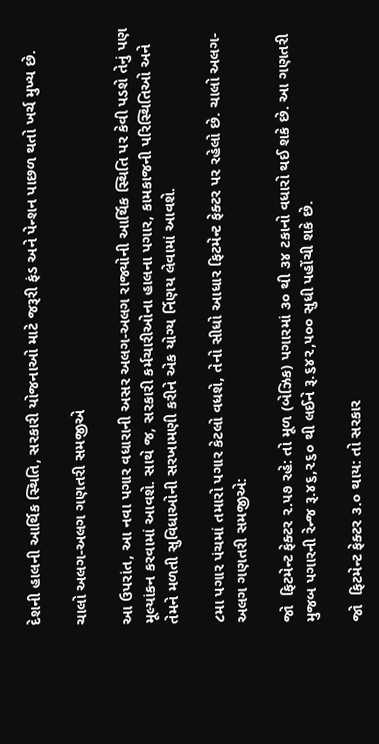દેશની હાલની આર્થિક સ્થિતિ, સરકારી યોજનાઓ માટે જરૂરી ફંડ અને પેન્શન પાછળ થતો ખર્ચ મુખ્ય છે.

ચાલો અલગ-અલગ ગણતરી સમજીએ

આ ઉપરાંત, આ નવા પગાર વધારાની અસર અલગ-અલગ રાજ્યોની આર્થિક સ્થિતિ પર કેવી પડશે તેનું પણ મૂલ્યાંકન કરવામાં આવશે. સાથે જ, સરકારી કર્મચારીઓના હાલના પગાર, કામકાજની પરિસ્થિતિઓ અને તેમને મળતી સુવિધાઓની સરખામણી કરીને એક યોગ્ય ર્નિણય લેવામાં આવશે.

૮મા પગાર પંચમાં તમારો પગાર કેટલો વધશે, તેનો સીધો આધાર ફિટમેન્ટ ફેક્ટર પર રહેલો છે. ચાલો અલગ-અલગ ગણતરી સમજીએ:

જો  ફિટમેન્ટ ફેક્ટર ૨.૫૭ રહે: તો મૂળ (બેઝિક) પગારમાં ૩૦ થી ૩૪ ટકાનો વધારો થઈ શકે છે. આ ગણતરી મુજબ પગારની રેન્જ રૂ.૪૬,૨૬૦ થી લઈને રૂ.૬૪૨,૫૦૦ સુધી પહોંચી શકે છે.

જો  ફિટમેન્ટ ફેક્ટર ૩.૦ થાય: તો સરકાર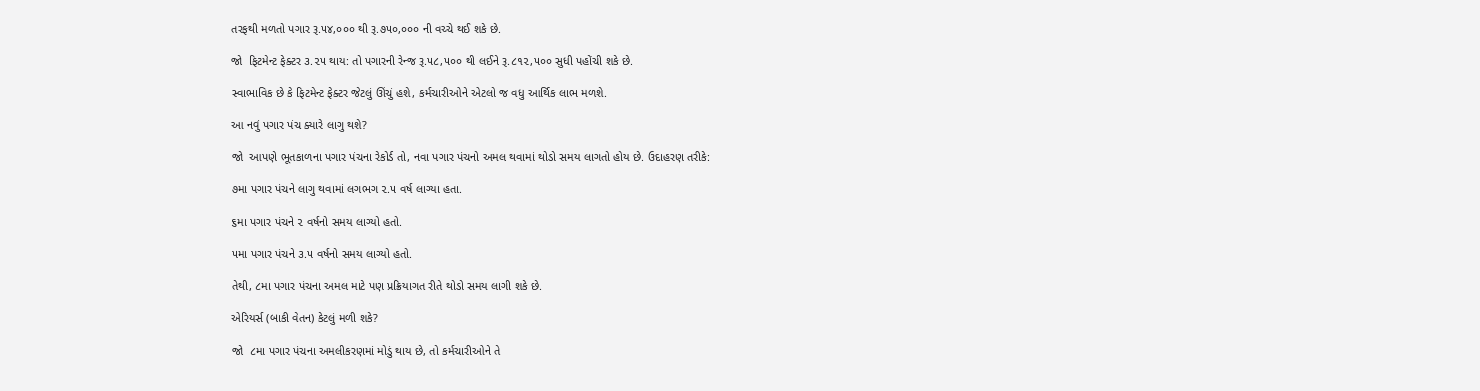તરફથી મળતો પગાર રૂ.૫૪,૦૦૦ થી રૂ.૭૫૦,૦૦૦ ની વચ્ચે થઈ શકે છે.

જો  ફિટમેન્ટ ફેક્ટર ૩.૨૫ થાય: તો પગારની રેન્જ રૂ.૫૮,૫૦૦ થી લઈને રૂ.૮૧૨,૫૦૦ સુધી પહોંચી શકે છે.

સ્વાભાવિક છે કે ફિટમેન્ટ ફેક્ટર જેટલું ઊંચું હશે, કર્મચારીઓને એટલો જ વધુ આર્થિક લાભ મળશે.

આ નવું પગાર પંચ ક્યારે લાગુ થશે?

જો  આપણે ભૂતકાળના પગાર પંચના રેકોર્ડ તો, નવા પગાર પંચનો અમલ થવામાં થોડો સમય લાગતો હોય છે. ઉદાહરણ તરીકે:

૭મા પગાર પંચને લાગુ થવામાં લગભગ ૨.૫ વર્ષ લાગ્યા હતા.

૬મા પગાર પંચને ૨ વર્ષનો સમય લાગ્યો હતો.

૫મા પગાર પંચને ૩.૫ વર્ષનો સમય લાગ્યો હતો.

તેથી, ૮મા પગાર પંચના અમલ માટે પણ પ્રક્રિયાગત રીતે થોડો સમય લાગી શકે છે.

એરિયર્સ (બાકી વેતન) કેટલું મળી શકે?

જો  ૮મા પગાર પંચના અમલીકરણમાં મોડું થાય છે, તો કર્મચારીઓને તે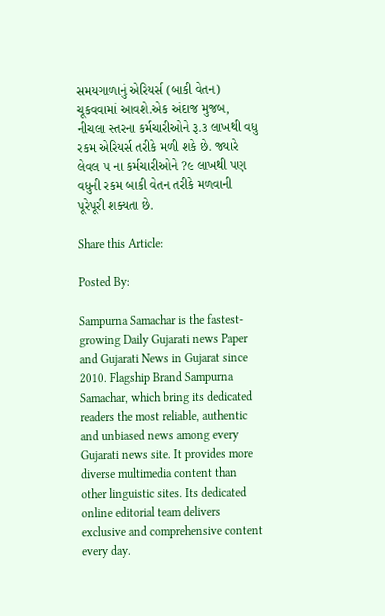સમયગાળાનું એરિયર્સ (બાકી વેતન) ચૂકવવામાં આવશે.એક અંદાજ મુજબ, નીચલા સ્તરના કર્મચારીઓને રૂ.૩ લાખથી વધુ રકમ એરિયર્સ તરીકે મળી શકે છે. જ્યારે લેવલ ૫ ના કર્મચારીઓને ?૯ લાખથી પણ વધુની રકમ બાકી વેતન તરીકે મળવાની પૂરેપૂરી શક્યતા છે.

Share this Article:

Posted By:

Sampurna Samachar is the fastest-growing Daily Gujarati news Paper and Gujarati News in Gujarat since 2010. Flagship Brand Sampurna Samachar, which bring its dedicated readers the most reliable, authentic and unbiased news among every Gujarati news site. It provides more diverse multimedia content than other linguistic sites. Its dedicated online editorial team delivers exclusive and comprehensive content every day.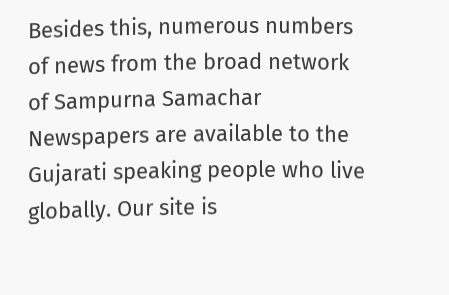Besides this, numerous numbers of news from the broad network of Sampurna Samachar Newspapers are available to the Gujarati speaking people who live globally. Our site is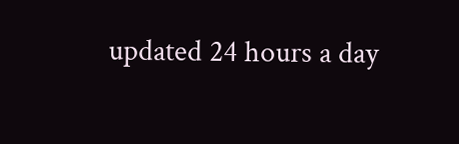updated 24 hours a day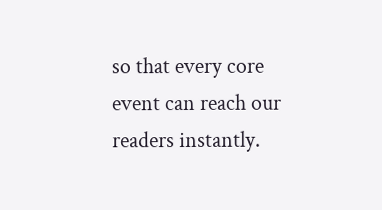so that every core event can reach our readers instantly.